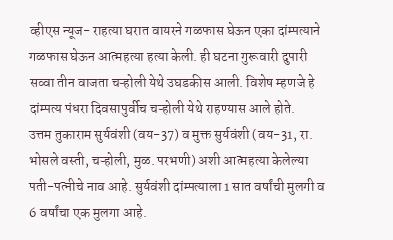व्हीएस न्यूज- राहत्या घरात वायरने गळफास घेऊन एका दांम्पत्याने गळफास घेऊन आत्महत्या हत्या केली. ही घटना गुरूवारी दुपारी सव्वा तीन वाजता चऱ्होली येथे उघडकीस आली. विशेष म्हणजे हे दांम्पत्य पंधरा दिवसापुर्वीच चऱ्होली येथे राहण्यास आले होते.
उत्तम तुकाराम सुर्यवंशी (वय-37) व मुक्त सुर्यवंशी (वय-31, रा. भोसले वस्ती, चऱ्होली, मुळ. परभणी) अशी आत्महत्या केलेल्या पती-पत्नीचे नाव आहे. सुर्यवंशी दांम्पत्याला 1 सात वर्षांची मुलगी व 6 वर्षांचा एक मुलगा आहे.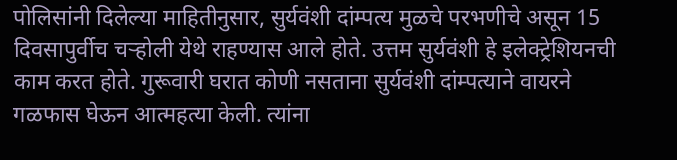पोलिसांनी दिलेल्या माहितीनुसार, सुर्यवंशी दांम्पत्य मुळचे परभणीचे असून 15 दिवसापुर्वीच चऱ्होली येथे राहण्यास आले होते. उत्तम सुर्यवंशी हे इलेक्ट्रेशियनची काम करत होते. गुरूवारी घरात कोणी नसताना सुर्यवंशी दांम्पत्याने वायरने गळफास घेऊन आत्महत्या केली. त्यांना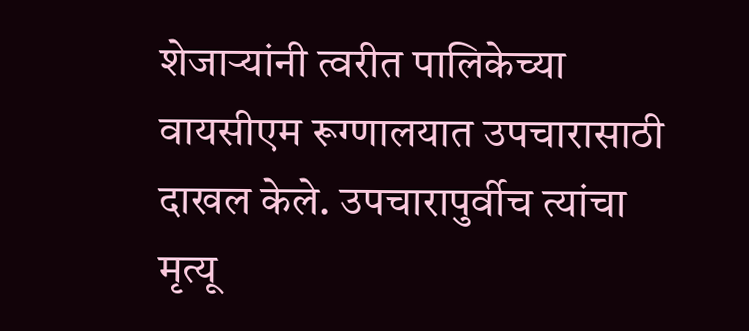शेजाऱ्यांनी त्वरीत पालिकेच्या वायसीएम रूग्णालयात उपचारासाठी दाखल केले. उपचारापुर्वीच त्यांचा मृत्यू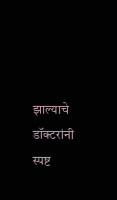झाल्याचे डॉक्टरांनी स्पष्ट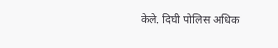केले. दिघी पोलिस अधिक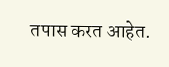तपास करत आहेत.